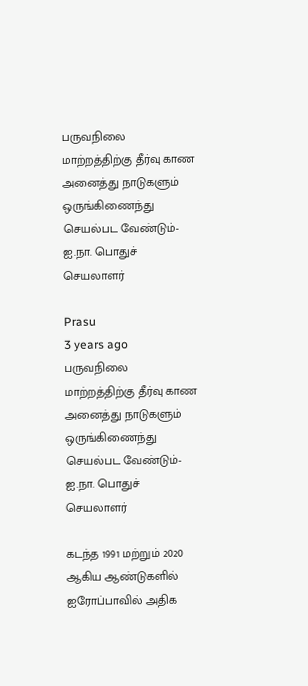பருவநிலை மாற்றத்திற்கு தீர்வு காண அனைத்து நாடுகளும் ஒருங்கிணைந்து செயல்பட வேண்டும்-ஐ.நா. பொதுச் செயலாளர்

Prasu
3 years ago
பருவநிலை மாற்றத்திற்கு தீர்வு காண அனைத்து நாடுகளும் ஒருங்கிணைந்து செயல்பட வேண்டும்-ஐ.நா. பொதுச் செயலாளர்

கடந்த 1991 மற்றும் 2020 ஆகிய ஆண்டுகளில் ஐரோப்பாவில் அதிக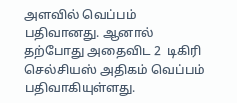அளவில் வெப்பம் பதிவானது. ஆனால் தற்போது அதைவிட 2  டிகிரி செல்சியஸ் அதிகம் வெப்பம் பதிவாகியுள்ளது.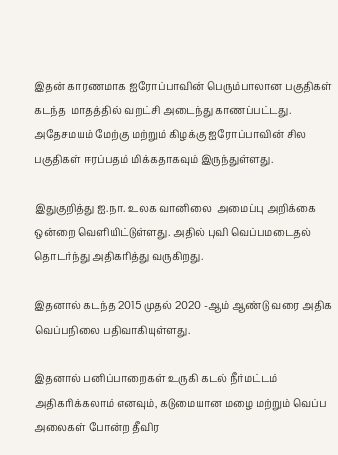இதன் காரணமாக ஐரோப்பாவின் பெரும்பாலான பகுதிகள் கடந்த  மாதத்தில் வறட்சி அடைந்து காணப்பட்டது. அதேசமயம் மேற்கு மற்றும் கிழக்கு ஐரோப்பாவின் சில பகுதிகள் ஈரப்பதம் மிக்கதாகவும் இருந்துள்ளது.

இதுகுறித்து ஐ.நா. உலக வானிலை  அமைப்பு அறிக்கை ஒன்றை வெளியிட்டுள்ளது. அதில் புவி வெப்பமடைதல் தொடர்ந்து அதிகரித்து வருகிறது.

இதனால் கடந்த 2015 முதல் 2020 -ஆம் ஆண்டு வரை அதிக வெப்பநிலை பதிவாகியுள்ளது.

இதனால் பனிப்பாறைகள் உருகி கடல் நீர்மட்டம் அதிகரிக்கலாம் எனவும், கடுமையான மழை மற்றும் வெப்ப அலைகள் போன்ற தீவிர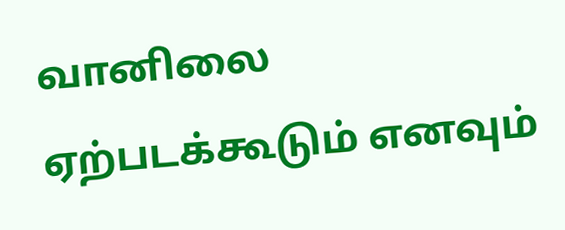வானிலை ஏற்படக்கூடும் எனவும்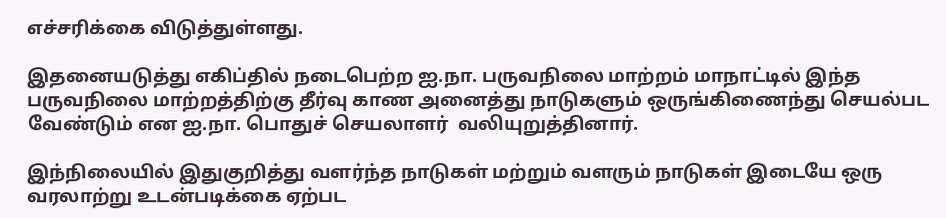எச்சரிக்கை விடுத்துள்ளது.

இதனையடுத்து எகிப்தில் நடைபெற்ற ஐ.நா. பருவநிலை மாற்றம் மாநாட்டில் இந்த பருவநிலை மாற்றத்திற்கு தீர்வு காண அனைத்து நாடுகளும் ஒருங்கிணைந்து செயல்பட வேண்டும் என ஐ.நா. பொதுச் செயலாளர்  வலியுறுத்தினார்.

இந்நிலையில் இதுகுறித்து வளர்ந்த நாடுகள் மற்றும் வளரும் நாடுகள் இடையே ஒரு வரலாற்று உடன்படிக்கை ஏற்பட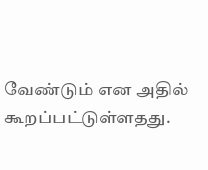வேண்டும் என அதில் கூறப்பட்டுள்ளதது.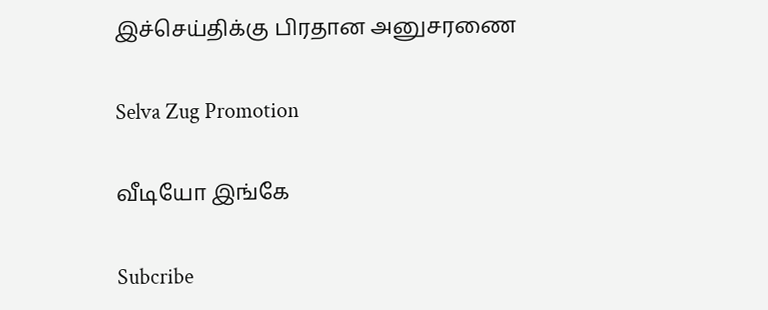இச்செய்திக்கு பிரதான அனுசரணை

Selva Zug Promotion

வீடியோ இங்கே

Subcribe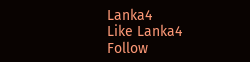Lanka4
Like Lanka4
Follow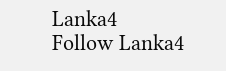Lanka4
Follow Lanka4